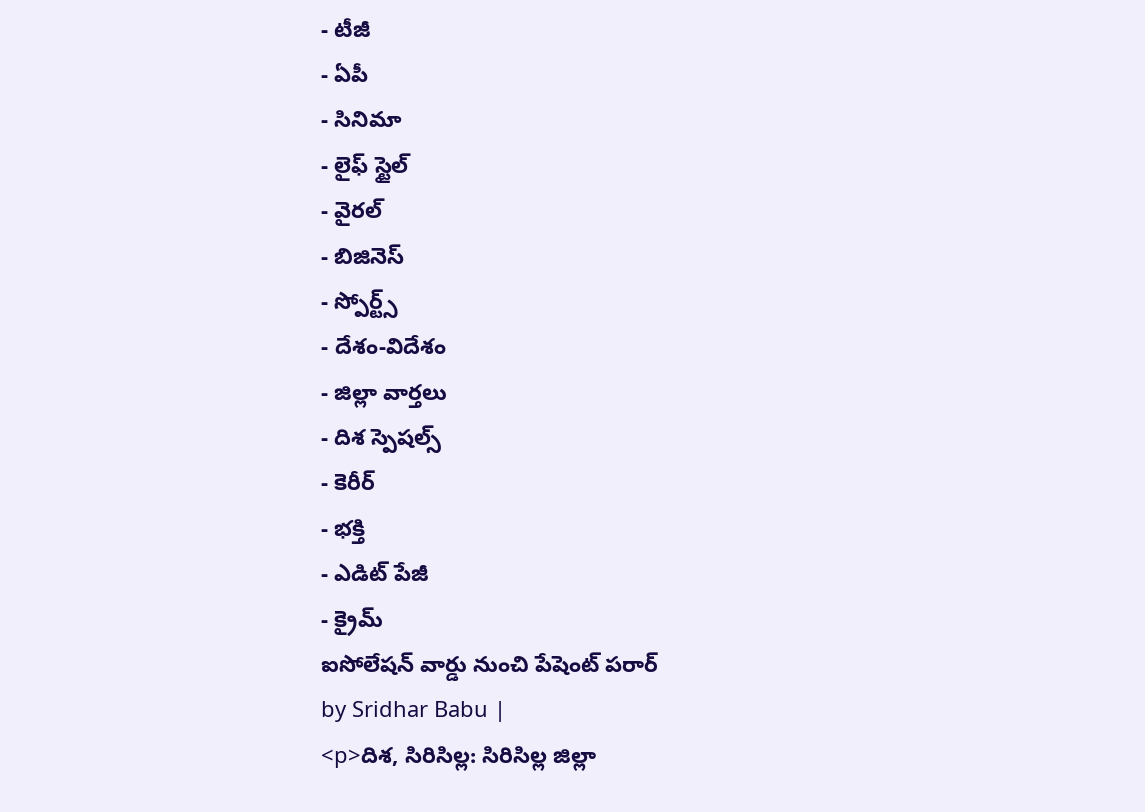- టీజీ
- ఏపీ
- సినిమా
- లైఫ్ స్టైల్
- వైరల్
- బిజినెస్
- స్పోర్ట్స్
- దేశం-విదేశం
- జిల్లా వార్తలు
- దిశ స్పెషల్స్
- కెరీర్
- భక్తి
- ఎడిట్ పేజీ
- క్రైమ్
ఐసోలేషన్ వార్డు నుంచి పేషెంట్ పరార్
by Sridhar Babu |
<p>దిశ, సిరిసిల్ల: సిరిసిల్ల జిల్లా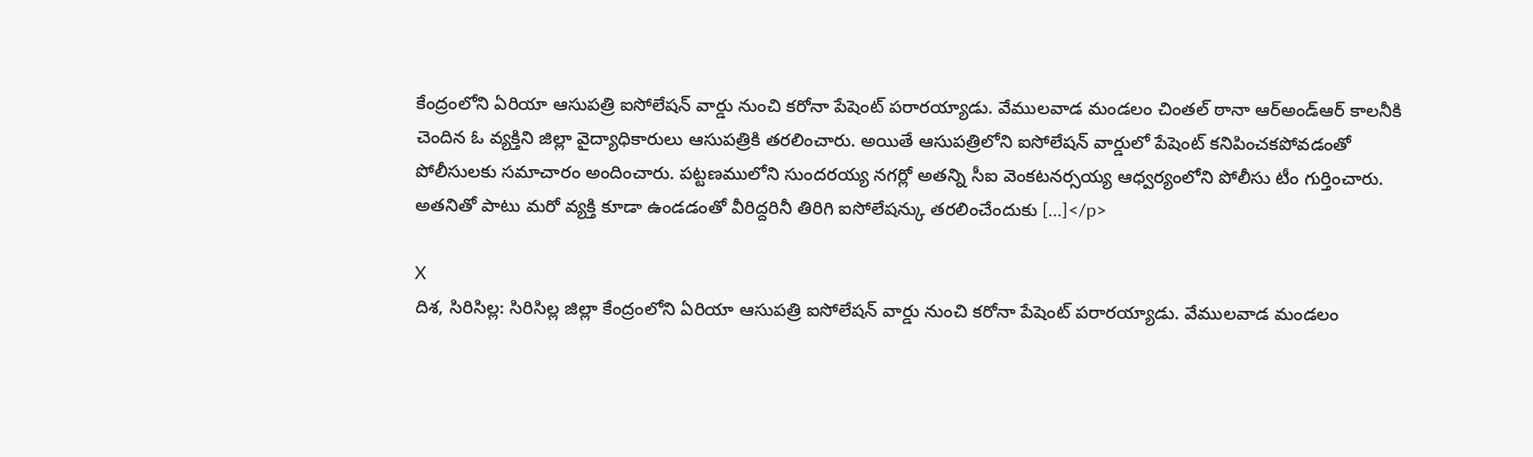కేంద్రంలోని ఏరియా ఆసుపత్రి ఐసోలేషన్ వార్డు నుంచి కరోనా పేషెంట్ పరారయ్యాడు. వేములవాడ మండలం చింతల్ ఠానా ఆర్అండ్ఆర్ కాలనీకి చెందిన ఓ వ్యక్తిని జిల్లా వైద్యాధికారులు ఆసుపత్రికి తరలించారు. అయితే ఆసుపత్రిలోని ఐసోలేషన్ వార్డులో పేషెంట్ కనిపించకపోవడంతో పోలీసులకు సమాచారం అందించారు. పట్టణములోని సుందరయ్య నగర్లో అతన్ని సీఐ వెంకటనర్సయ్య ఆధ్వర్యంలోని పోలీసు టీం గుర్తించారు. అతనితో పాటు మరో వ్యక్తి కూడా ఉండడంతో వీరిద్దరినీ తిరిగి ఐసోలేషన్కు తరలించేందుకు […]</p>

X
దిశ, సిరిసిల్ల: సిరిసిల్ల జిల్లా కేంద్రంలోని ఏరియా ఆసుపత్రి ఐసోలేషన్ వార్డు నుంచి కరోనా పేషెంట్ పరారయ్యాడు. వేములవాడ మండలం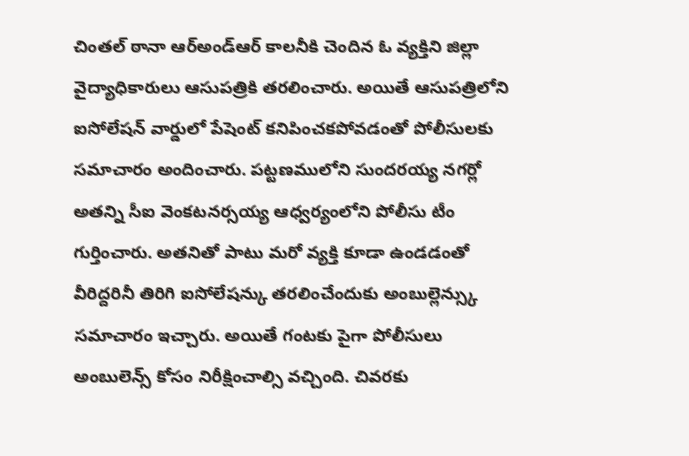చింతల్ ఠానా ఆర్అండ్ఆర్ కాలనీకి చెందిన ఓ వ్యక్తిని జిల్లా వైద్యాధికారులు ఆసుపత్రికి తరలించారు. అయితే ఆసుపత్రిలోని ఐసోలేషన్ వార్డులో పేషెంట్ కనిపించకపోవడంతో పోలీసులకు సమాచారం అందించారు. పట్టణములోని సుందరయ్య నగర్లో అతన్ని సీఐ వెంకటనర్సయ్య ఆధ్వర్యంలోని పోలీసు టీం గుర్తించారు. అతనితో పాటు మరో వ్యక్తి కూడా ఉండడంతో వీరిద్దరినీ తిరిగి ఐసోలేషన్కు తరలించేందుకు అంబుల్లెన్స్కు సమాచారం ఇచ్చారు. అయితే గంటకు పైగా పోలీసులు అంబులెన్స్ కోసం నిరీక్షించాల్సి వచ్చింది. చివరకు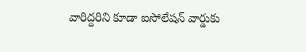వారిద్దరిని కూడా ఐసోలేషన్ వార్డుకు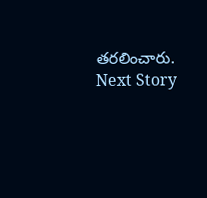తరలించారు.
Next Story